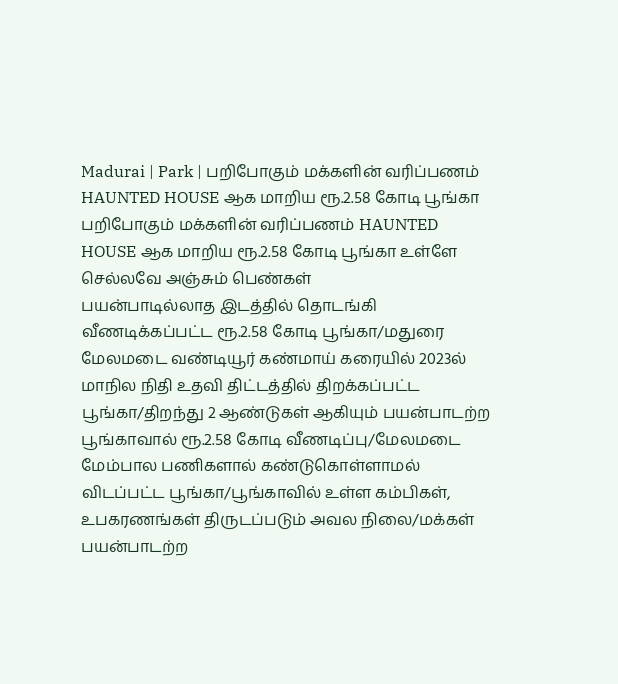Madurai | Park | பறிபோகும் மக்களின் வரிப்பணம் HAUNTED HOUSE ஆக மாறிய ரூ.2.58 கோடி பூங்கா
பறிபோகும் மக்களின் வரிப்பணம் HAUNTED HOUSE ஆக மாறிய ரூ.2.58 கோடி பூங்கா உள்ளே செல்லவே அஞ்சும் பெண்கள்
பயன்பாடில்லாத இடத்தில் தொடங்கி வீணடிக்கப்பட்ட ரூ.2.58 கோடி பூங்கா/மதுரை மேலமடை வண்டியூர் கண்மாய் கரையில் 2023ல் மாநில நிதி உதவி திட்டத்தில் திறக்கப்பட்ட பூங்கா/திறந்து 2 ஆண்டுகள் ஆகியும் பயன்பாடற்ற பூங்காவால் ரூ.2.58 கோடி வீணடிப்பு/மேலமடை மேம்பால பணிகளால் கண்டுகொள்ளாமல் விடப்பட்ட பூங்கா/பூங்காவில் உள்ள கம்பிகள், உபகரணங்கள் திருடப்படும் அவல நிலை/மக்கள் பயன்பாடற்ற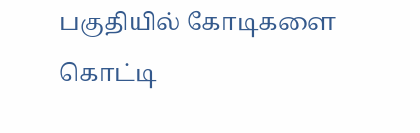பகுதியில் கோடிகளை கொட்டி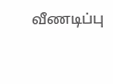வீணடிப்பு